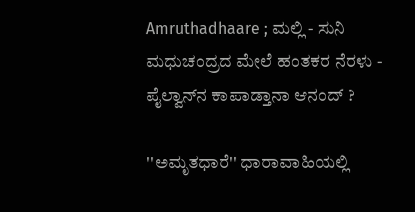Amruthadhaare ; ಮಲ್ಲಿ - ಸುನಿ ಮಧುಚಂದ್ರದ ಮೇಲೆ ಹಂತಕರ ನೆರಳು - ಪೈಲ್ವಾನ್‌ನ ಕಾಪಾಡ್ತಾನಾ ಆನಂದ್ ?

''ಅಮೃತಧಾರೆ'' ಧಾರಾವಾಹಿಯಲ್ಲಿ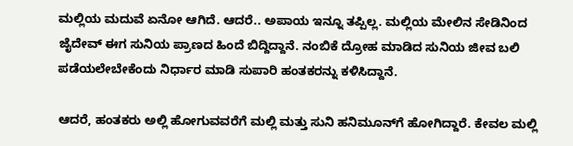ಮಲ್ಲಿಯ ಮದುವೆ ಏನೋ ಆಗಿದೆ. ಆದರೆ.. ಅಪಾಯ ಇನ್ನೂ ತಪ್ಪಿಲ್ಲ. ಮಲ್ಲಿಯ ಮೇಲಿನ ಸೇಡಿನಿಂದ ಜೈದೇವ್ ಈಗ ಸುನಿಯ ಪ್ರಾಣದ ಹಿಂದೆ ಬಿದ್ದಿದ್ದಾನೆ. ನಂಬಿಕೆ ದ್ರೋಹ ಮಾಡಿದ ಸುನಿಯ ಜೀವ ಬಲಿ ಪಡೆಯಲೇಬೇಕೆಂದು ನಿರ್ಧಾರ ಮಾಡಿ ಸುಪಾರಿ ಹಂತಕರನ್ನು ಕಳಿಸಿದ್ದಾನೆ.

ಆದರೆ, ಹಂತಕರು ಅಲ್ಲಿ ಹೋಗುವವರೆಗೆ ಮಲ್ಲಿ ಮತ್ತು ಸುನಿ ಹನಿಮೂನ್‌ಗೆ ಹೋಗಿದ್ದಾರೆ. ಕೇವಲ ಮಲ್ಲಿ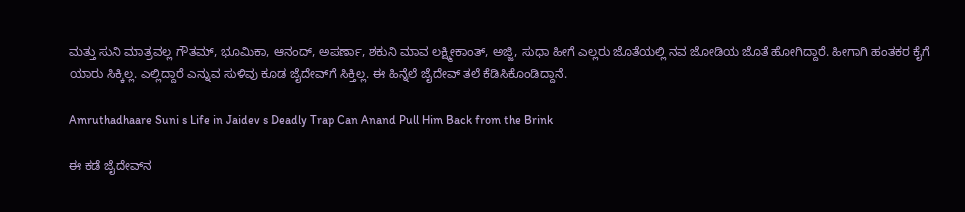ಮತ್ತು ಸುನಿ ಮಾತ್ರವಲ್ಲ ಗೌತಮ್, ಭೂಮಿಕಾ, ಆನಂದ್, ಅಪರ್ಣಾ, ಶಕುನಿ ಮಾವ ಲಕ್ಷ್ಮೀಕಾಂತ್, ಅಜ್ಜಿ, ಸುಧಾ ಹೀಗೆ ಎಲ್ಲರು ಜೊತೆಯಲ್ಲಿ ನವ ಜೋಡಿಯ ಜೊತೆ ಹೋಗಿದ್ದಾರೆ. ಹೀಗಾಗಿ ಹಂತಕರ ಕೈಗೆ ಯಾರು ಸಿಕ್ಕಿಲ್ಲ. ಎಲ್ಲಿದ್ದಾರೆ ಎನ್ನುವ ಸುಳಿವು ಕೂಡ ಜೈದೇವ್‌ಗೆ ಸಿಕ್ತಿಲ್ಲ. ಈ ಹಿನ್ನೆಲೆ ಜೈದೇವ್ ತಲೆ ಕೆಡಿಸಿಕೊಂಡಿದ್ದಾನೆ.

Amruthadhaare Suni s Life in Jaidev s Deadly Trap Can Anand Pull Him Back from the Brink

ಈ ಕಡೆ ಜೈದೇವ್‌ನ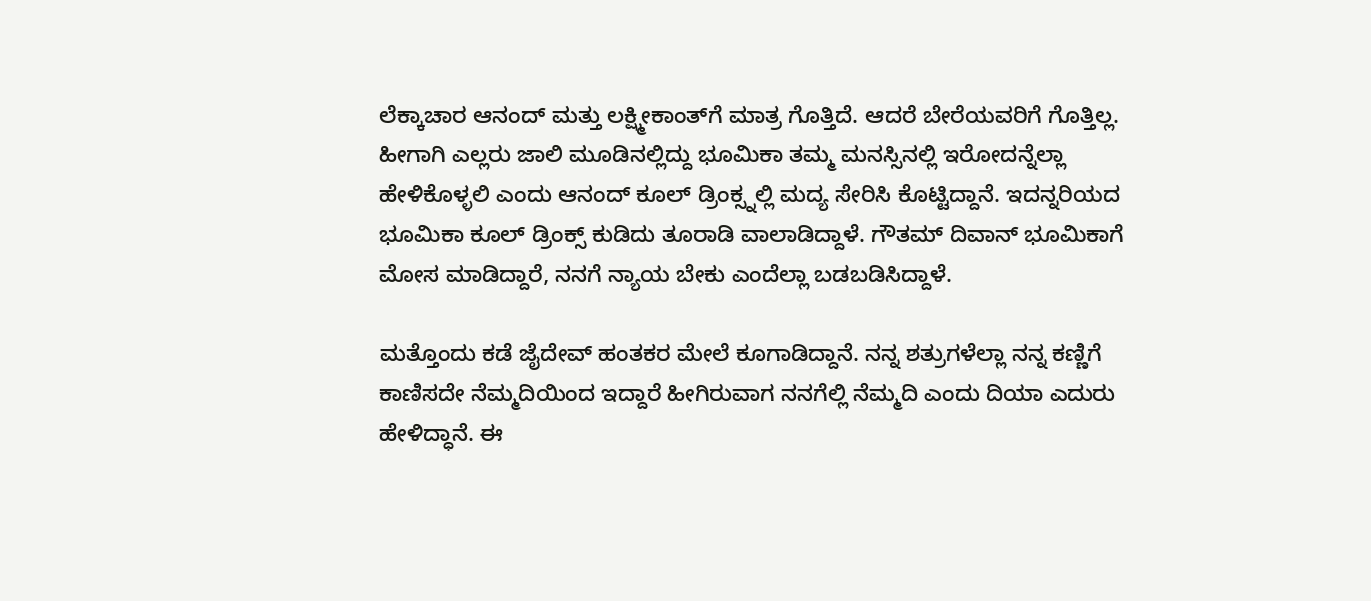ಲೆಕ್ಕಾಚಾರ ಆನಂದ್‌ ಮತ್ತು ಲಕ್ಷ್ಮೀಕಾಂತ್‌ಗೆ ಮಾತ್ರ ಗೊತ್ತಿದೆ. ಆದರೆ ಬೇರೆಯವರಿಗೆ ಗೊತ್ತಿಲ್ಲ. ಹೀಗಾಗಿ ಎಲ್ಲರು ಜಾಲಿ ಮೂಡಿನಲ್ಲಿದ್ದು ಭೂಮಿಕಾ ತಮ್ಮ ಮನಸ್ಸಿನಲ್ಲಿ ಇರೋದನ್ನೆಲ್ಲಾ ಹೇಳಿಕೊಳ್ಳಲಿ ಎಂದು ಆನಂದ್ ಕೂಲ್ ಡ್ರಿಂಕ್ಸ್ನಲ್ಲಿ ಮದ್ಯ ಸೇರಿಸಿ ಕೊಟ್ಟಿದ್ದಾನೆ. ಇದನ್ನರಿಯದ ಭೂಮಿಕಾ ಕೂಲ್ ಡ್ರಿಂಕ್ಸ್ ಕುಡಿದು ತೂರಾಡಿ ವಾಲಾಡಿದ್ದಾಳೆ. ಗೌತಮ್ ದಿವಾನ್ ಭೂಮಿಕಾಗೆ ಮೋಸ ಮಾಡಿದ್ದಾರೆ, ನನಗೆ ನ್ಯಾಯ ಬೇಕು ಎಂದೆಲ್ಲಾ ಬಡಬಡಿಸಿದ್ದಾಳೆ.

ಮತ್ತೊಂದು ಕಡೆ ಜೈದೇವ್ ಹಂತಕರ ಮೇಲೆ ಕೂಗಾಡಿದ್ದಾನೆ. ನನ್ನ ಶತ್ರುಗಳೆಲ್ಲಾ ನನ್ನ ಕಣ್ಣಿಗೆ ಕಾಣಿಸದೇ ನೆಮ್ಮದಿಯಿಂದ ಇದ್ದಾರೆ ಹೀಗಿರುವಾಗ ನನಗೆಲ್ಲಿ ನೆಮ್ಮದಿ ಎಂದು ದಿಯಾ ಎದುರು ಹೇಳಿದ್ಧಾನೆ. ಈ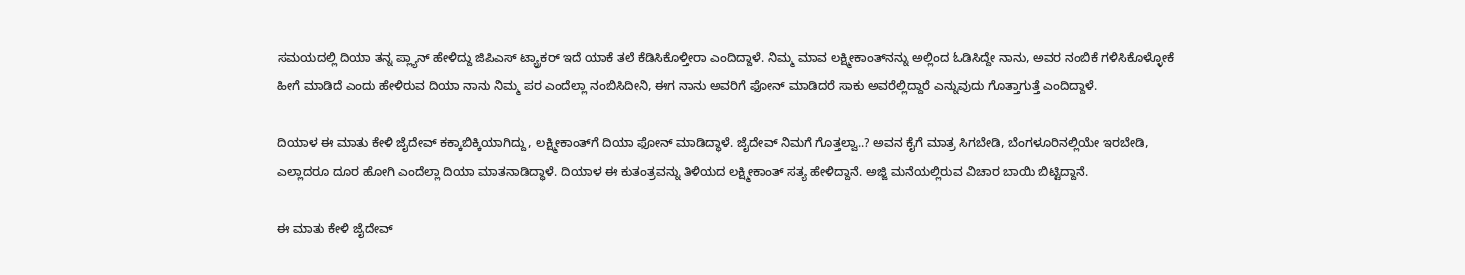ಸಮಯದಲ್ಲಿ ದಿಯಾ ತನ್ನ ಪ್ಲ್ಯಾನ್ ಹೇಳಿದ್ದು ಜಿಪಿಎಸ್ ಟ್ಯ್ರಾಕರ್ ಇದೆ ಯಾಕೆ ತಲೆ ಕೆಡಿಸಿಕೊಳ್ತೀರಾ ಎಂದಿದ್ದಾಳೆ. ನಿಮ್ಮ ಮಾವ ಲಕ್ಷ್ಮೀಕಾಂತ್‌ನನ್ನು ಅಲ್ಲಿಂದ ಓಡಿಸಿದ್ದೇ ನಾನು, ಅವರ ನಂಬಿಕೆ ಗಳಿಸಿಕೊಳ್ಳೋಕೆ ಹೀಗೆ ಮಾಡಿದೆ ಎಂದು ಹೇಳಿರುವ ದಿಯಾ ನಾನು ನಿಮ್ಮ ಪರ ಎಂದೆಲ್ಲಾ ನಂಬಿಸಿದೀನಿ, ಈಗ ನಾನು ಅವರಿಗೆ ಫೋನ್ ಮಾಡಿದರೆ ಸಾಕು ಅವರೆಲ್ಲಿದ್ದಾರೆ ಎನ್ನುವುದು ಗೊತ್ತಾಗುತ್ತೆ ಎಂದಿದ್ದಾಳೆ.

ದಿಯಾಳ ಈ ಮಾತು ಕೇಳಿ ಜೈದೇವ್ ಕಕ್ಕಾಬಿಕ್ಕಿಯಾಗಿದ್ದು, ಲಕ್ಷ್ಮೀಕಾಂತ್‌ಗೆ ದಿಯಾ ಫೋನ್ ಮಾಡಿದ್ಧಾಳೆ. ಜೈದೇವ್ ನಿಮಗೆ ಗೊತ್ತಲ್ವಾ..? ಅವನ ಕೈಗೆ ಮಾತ್ರ ಸಿಗಬೇಡಿ, ಬೆಂಗಳೂರಿನಲ್ಲಿಯೇ ಇರಬೇಡಿ, ಎಲ್ಲಾದರೂ ದೂರ ಹೋಗಿ ಎಂದೆಲ್ಲಾ ದಿಯಾ ಮಾತನಾಡಿದ್ಧಾಳೆ. ದಿಯಾಳ ಈ ಕುತಂತ್ರವನ್ನು ತಿಳಿಯದ ಲಕ್ಷ್ಮೀಕಾಂತ್ ಸತ್ಯ ಹೇಳಿದ್ದಾನೆ. ಅಜ್ಜಿ ಮನೆಯಲ್ಲಿರುವ ವಿಚಾರ ಬಾಯಿ ಬಿಟ್ಟಿದ್ದಾನೆ.

ಈ ಮಾತು ಕೇಳಿ ಜೈದೇವ್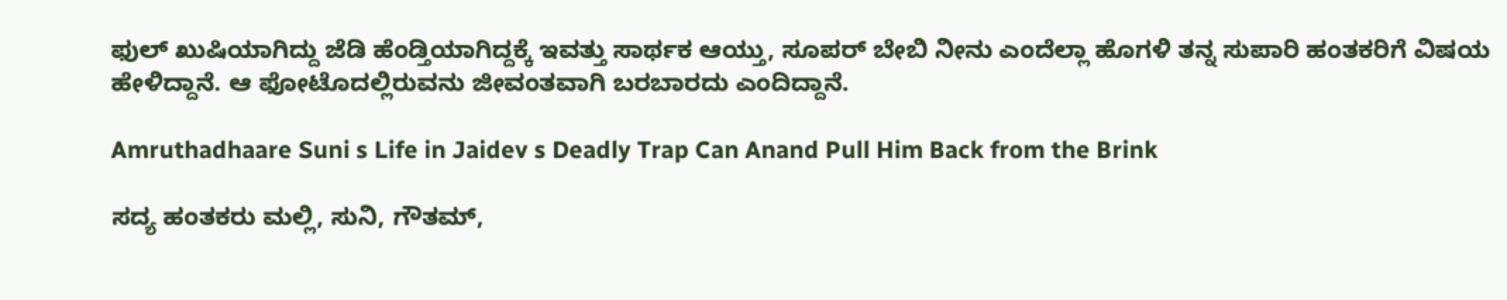ಫುಲ್ ಖುಷಿಯಾಗಿದ್ದು ಜೆಡಿ ಹೆಂಡ್ತಿಯಾಗಿದ್ದಕ್ಕೆ ಇವತ್ತು ಸಾರ್ಥಕ ಆಯ್ತು, ಸೂಪರ್ ಬೇಬಿ ನೀನು ಎಂದೆಲ್ಲಾ ಹೊಗಳಿ ತನ್ನ ಸುಪಾರಿ ಹಂತಕರಿಗೆ ವಿಷಯ ಹೇಳಿದ್ದಾನೆ. ಆ ಫೋಟೊದಲ್ಲಿರುವನು ಜೀವಂತವಾಗಿ ಬರಬಾರದು ಎಂದಿದ್ದಾನೆ.

Amruthadhaare Suni s Life in Jaidev s Deadly Trap Can Anand Pull Him Back from the Brink

ಸದ್ಯ ಹಂತಕರು ಮಲ್ಲಿ, ಸುನಿ, ಗೌತಮ್,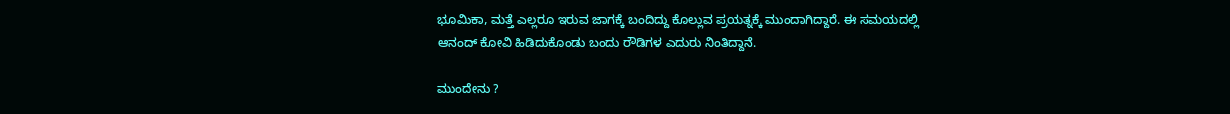ಭೂಮಿಕಾ, ಮತ್ತೆ ಎಲ್ಲರೂ ಇರುವ ಜಾಗಕ್ಕೆ ಬಂದಿದ್ದು ಕೊಲ್ಲುವ ಪ್ರಯತ್ನಕ್ಕೆ ಮುಂದಾಗಿದ್ದಾರೆ. ಈ ಸಮಯದಲ್ಲಿ ಆನಂದ್ ಕೋವಿ ಹಿಡಿದುಕೊಂಡು ಬಂದು ರೌಡಿಗಳ ಎದುರು ನಿಂತಿದ್ದಾನೆ.

ಮುಂದೇನು ?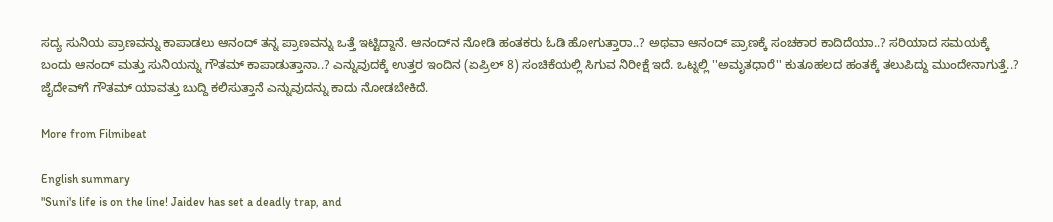ಸದ್ಯ ಸುನಿಯ ಪ್ರಾಣವನ್ನು ಕಾಪಾಡಲು ಆನಂದ್ ತನ್ನ ಪ್ರಾಣವನ್ನು ಒತ್ತೆ ಇಟ್ಟಿದ್ದಾನೆ. ಆನಂದ್‌ನ ನೋಡಿ ಹಂತಕರು ಓಡಿ ಹೋಗುತ್ತಾರಾ..? ಅಥವಾ ಆನಂದ್ ಪ್ರಾಣಕ್ಕೆ ಸಂಚಕಾರ ಕಾದಿದೆಯಾ..? ಸರಿಯಾದ ಸಮಯಕ್ಕೆ ಬಂದು ಆನಂದ್ ಮತ್ತು ಸುನಿಯನ್ನು ಗೌತಮ್ ಕಾಪಾಡುತ್ತಾನಾ..? ಎನ್ನುವುದಕ್ಕೆ ಉತ್ತರ ಇಂದಿನ (ಏಪ್ರಿಲ್ 8) ಸಂಚಿಕೆಯಲ್ಲಿ ಸಿಗುವ ನಿರೀಕ್ಷೆ ಇದೆ. ಒಟ್ನಲ್ಲಿ ''ಅಮೃತಧಾರೆ'' ಕುತೂಹಲದ ಹಂತಕ್ಕೆ ತಲುಪಿದ್ದು ಮುಂದೇನಾಗುತ್ತೆ..? ಜೈದೇವ್‌ಗೆ ಗೌತಮ್ ಯಾವತ್ತು ಬುದ್ದಿ ಕಲಿಸುತ್ತಾನೆ ಎನ್ನುವುದನ್ನು ಕಾದು ನೋಡಬೇಕಿದೆ.

More from Filmibeat

English summary
"Suni's life is on the line! Jaidev has set a deadly trap, and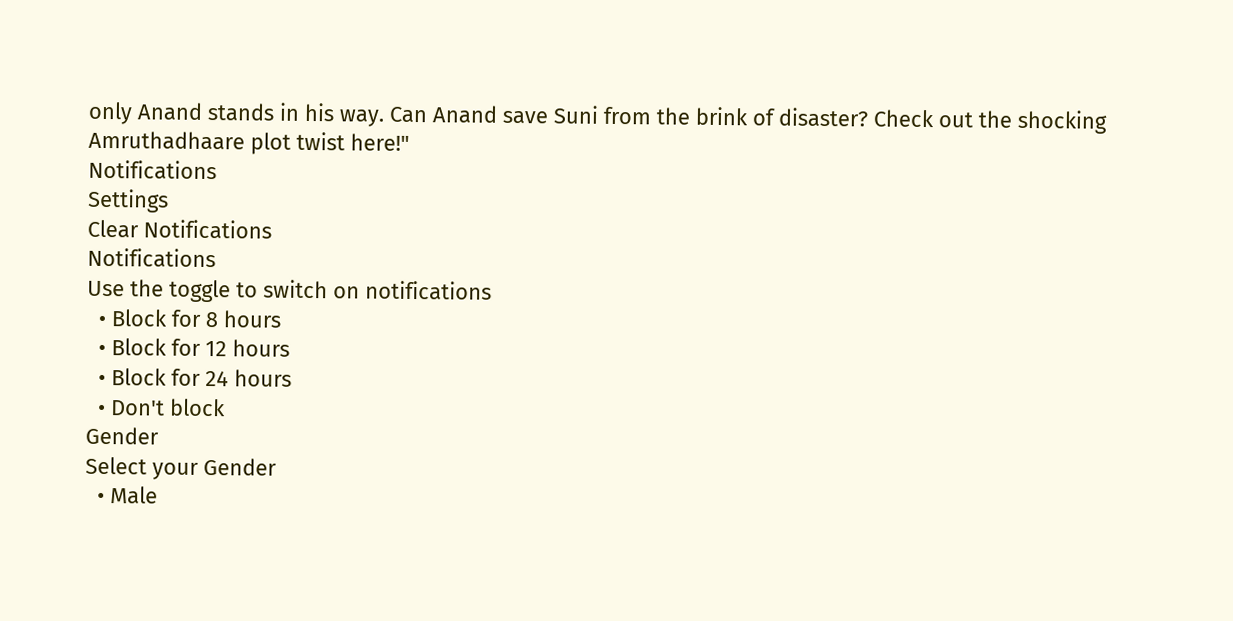only Anand stands in his way. Can Anand save Suni from the brink of disaster? Check out the shocking Amruthadhaare plot twist here!"
Notifications
Settings
Clear Notifications
Notifications
Use the toggle to switch on notifications
  • Block for 8 hours
  • Block for 12 hours
  • Block for 24 hours
  • Don't block
Gender
Select your Gender
  • Male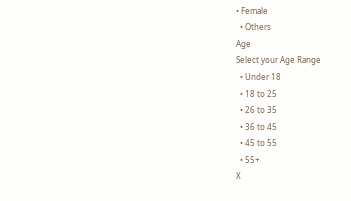• Female
  • Others
Age
Select your Age Range
  • Under 18
  • 18 to 25
  • 26 to 35
  • 36 to 45
  • 45 to 55
  • 55+
X